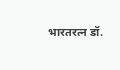भारतरत्न डॉ.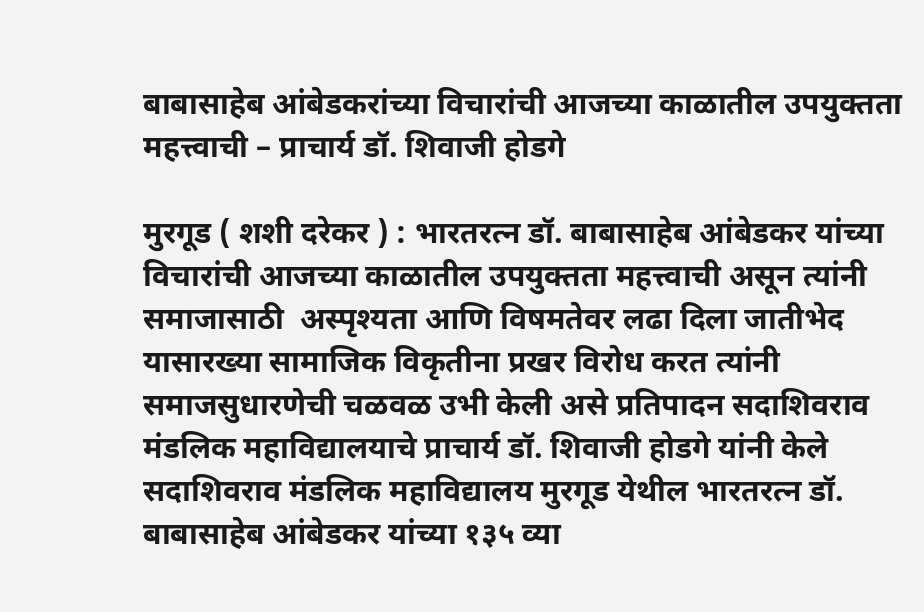बाबासाहेब आंबेडकरांच्या विचारांची आजच्या काळातील उपयुक्तता महत्त्वाची – प्राचार्य डॉ. शिवाजी होडगे

मुरगूड ( शशी दरेकर ) : भारतरत्न डॉ. बाबासाहेब आंबेडकर यांच्या विचारांची आजच्या काळातील उपयुक्तता महत्त्वाची असून त्यांनी समाजासाठी  अस्पृश्यता आणि विषमतेवर लढा दिला जातीभेद यासारख्या सामाजिक विकृतीना प्रखर विरोध करत त्यांनी समाजसुधारणेची चळवळ उभी केली असे प्रतिपादन सदाशिवराव मंडलिक महाविद्यालयाचे प्राचार्य डॉ. शिवाजी होडगे यांनी केले
सदाशिवराव मंडलिक महाविद्यालय मुरगूड येथील भारतरत्न डॉ. बाबासाहेब आंबेडकर यांच्या १३५ व्या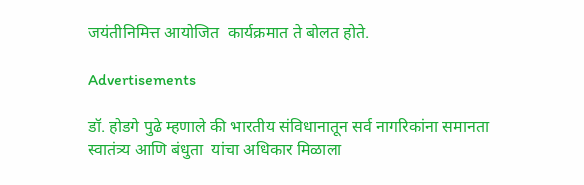जयंतीनिमित्त आयोजित  कार्यक्रमात ते बोलत होते.

Advertisements

डॉ. होडगे पुढे म्हणाले की भारतीय संविधानातून सर्व नागरिकांना समानता स्वातंत्र्य आणि बंधुता  यांचा अधिकार मिळाला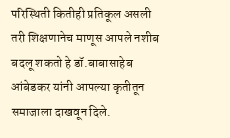परिस्थिती कितीही प्रतिकूल असली तरी शिक्षणानेच माणूस आपले नशीब बदलू शकतो हे डॉ.बाबासाहेब आंबेडकर यांनी आपल्या कृतीतून समाजाला दाखवून दिले.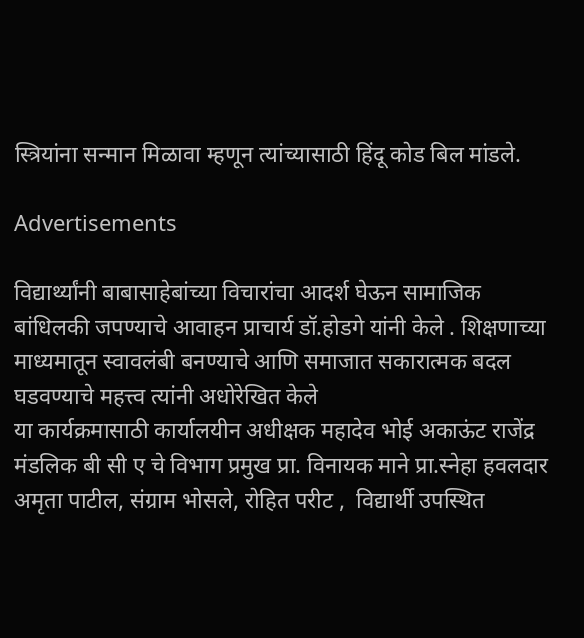स्त्रियांना सन्मान मिळावा म्हणून त्यांच्यासाठी हिंदू कोड बिल मांडले.

Advertisements

विद्यार्थ्यांनी बाबासाहेबांच्या विचारांचा आदर्श घेऊन सामाजिक बांधिलकी जपण्याचे आवाहन प्राचार्य डॉ.होडगे यांनी केले . शिक्षणाच्या माध्यमातून स्वावलंबी बनण्याचे आणि समाजात सकारात्मक बदल घडवण्याचे महत्त्व त्यांनी अधोरेखित केले
या कार्यक्रमासाठी कार्यालयीन अधीक्षक महादेव भोई अकाऊंट राजेंद्र मंडलिक बी सी ए चे विभाग प्रमुख प्रा. विनायक माने प्रा.स्नेहा हवलदार अमृता पाटील, संग्राम भोसले, रोहित परीट ,  विद्यार्थी उपस्थित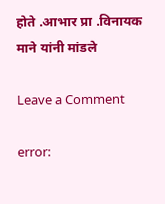होते .आभार प्रा .विनायक माने यांनी मांडले

Leave a Comment

error: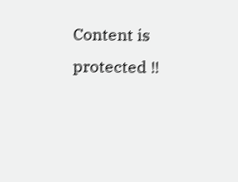Content is protected !!